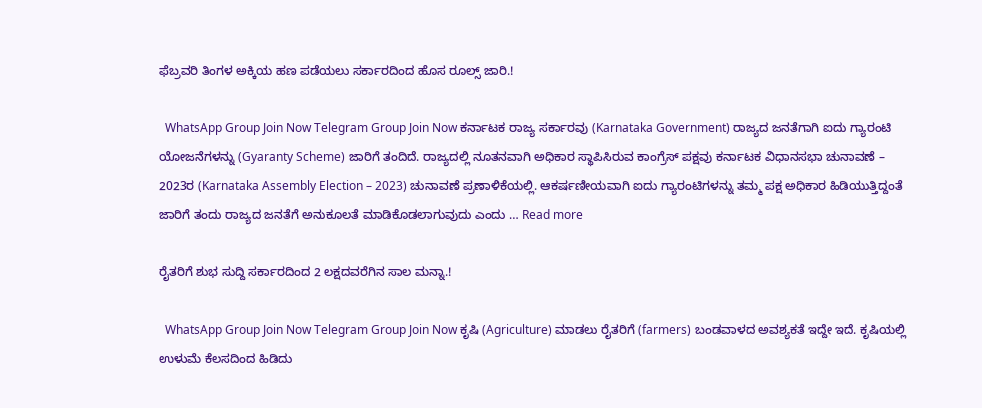ಫೆಬ್ರವರಿ ತಿಂಗಳ ಅಕ್ಕಿಯ ಹಣ ಪಡೆಯಲು ಸರ್ಕಾರದಿಂದ ಹೊಸ ರೂಲ್ಸ್ ಜಾರಿ.!

  WhatsApp Group Join Now Telegram Group Join Now ಕರ್ನಾಟಕ ರಾಜ್ಯ ಸರ್ಕಾರವು (Karnataka Government) ರಾಜ್ಯದ ಜನತೆಗಾಗಿ ಐದು ಗ್ಯಾರಂಟಿ ಯೋಜನೆಗಳನ್ನು (Gyaranty Scheme) ಜಾರಿಗೆ ತಂದಿದೆ. ರಾಜ್ಯದಲ್ಲಿ ನೂತನವಾಗಿ ಅಧಿಕಾರ ಸ್ಥಾಪಿಸಿರುವ ಕಾಂಗ್ರೆಸ್ ಪಕ್ಷವು ಕರ್ನಾಟಕ ವಿಧಾನಸಭಾ ಚುನಾವಣೆ – 2023ರ (Karnataka Assembly Election – 2023) ಚುನಾವಣೆ ಪ್ರಣಾಳಿಕೆಯಲ್ಲಿ. ಆಕರ್ಷಣೀಯವಾಗಿ ಐದು ಗ್ಯಾರಂಟಿಗಳನ್ನು ತಮ್ಮ ಪಕ್ಷ ಅಧಿಕಾರ ಹಿಡಿಯುತ್ತಿದ್ದಂತೆ ಜಾರಿಗೆ ತಂದು ರಾಜ್ಯದ ಜನತೆಗೆ ಅನುಕೂಲತೆ ಮಾಡಿಕೊಡಲಾಗುವುದು ಎಂದು … Read more

ರೈತರಿಗೆ ಶುಭ ಸುದ್ದಿ ಸರ್ಕಾರದಿಂದ 2 ಲಕ್ಷದವರೆಗಿನ ಸಾಲ ಮನ್ನಾ.!

  WhatsApp Group Join Now Telegram Group Join Now ಕೃಷಿ (Agriculture) ಮಾಡಲು ರೈತರಿಗೆ (farmers) ಬಂಡವಾಳದ ಅವಶ್ಯಕತೆ ಇದ್ದೇ ಇದೆ. ಕೃಷಿಯಲ್ಲಿ ಉಳುಮೆ ಕೆಲಸದಿಂದ ಹಿಡಿದು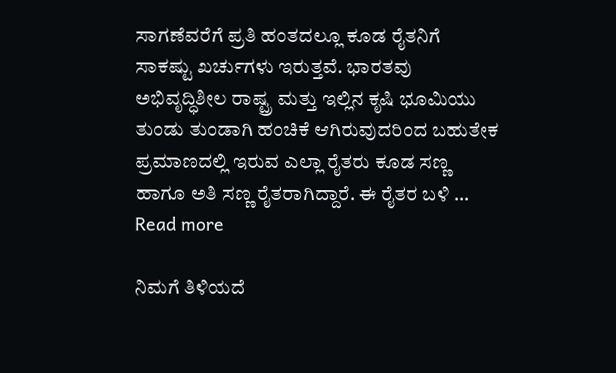ಸಾಗಣೆವರೆಗೆ ಪ್ರತಿ ಹಂತದಲ್ಲೂ ಕೂಡ ರೈತನಿಗೆ ಸಾಕಷ್ಟು ಖರ್ಚುಗಳು ಇರುತ್ತವೆ. ಭಾರತವು ಅಭಿವೃದ್ಧಿಶೀಲ ರಾಷ್ಟ್ರ ಮತ್ತು ಇಲ್ಲಿನ ಕೃಷಿ ಭೂಮಿಯು ತುಂಡು ತುಂಡಾಗಿ ಹಂಚಿಕೆ ಆಗಿರುವುದರಿಂದ ಬಹುತೇಕ ಪ್ರಮಾಣದಲ್ಲಿ ಇರುವ ಎಲ್ಲಾ ರೈತರು ಕೂಡ ಸಣ್ಣ ಹಾಗೂ ಅತಿ ಸಣ್ಣ ರೈತರಾಗಿದ್ದಾರೆ. ಈ ರೈತರ ಬಳಿ … Read more

ನಿಮಗೆ ತಿಳಿಯದೆ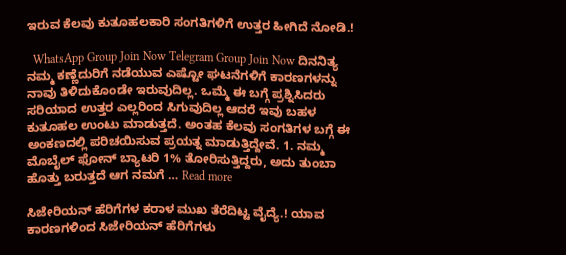ಇರುವ ಕೆಲವು ಕುತೂಹಲಕಾರಿ ಸಂಗತಿಗಳಿಗೆ ಉತ್ತರ ಹೀಗಿದೆ ನೋಡಿ.!

  WhatsApp Group Join Now Telegram Group Join Now ದಿನನಿತ್ಯ ನಮ್ಮ ಕಣ್ಣೆದುರಿಗೆ ನಡೆಯುವ ಎಷ್ಟೋ ಘಟನೆಗಳಿಗೆ ಕಾರಣಗಳನ್ನು ನಾವು ತಿಳಿದುಕೊಂಡೇ ಇರುವುದಿಲ್ಲ. ಒಮ್ಮೆ ಈ ಬಗ್ಗೆ ಪ್ರಶ್ನಿಸಿದರು ಸರಿಯಾದ ಉತ್ತರ ಎಲ್ಲರಿಂದ ಸಿಗುವುದಿಲ್ಲ ಆದರೆ ಇವು ಬಹಳ ಕುತೂಹಲ ಉಂಟು ಮಾಡುತ್ತದೆ. ಅಂತಹ ಕೆಲವು ಸಂಗತಿಗಳ ಬಗ್ಗೆ ಈ ಅಂಕಣದಲ್ಲಿ ಪರಿಚಯಿಸುವ ಪ್ರಯತ್ನ ಮಾಡುತ್ತಿದ್ದೇವೆ. 1. ನಮ್ಮ ಮೊಬೈಲ್ ಫೋನ್ ಬ್ಯಾಟರಿ 1% ತೋರಿಸುತ್ತಿದ್ದರು, ಅದು ತುಂಬಾ ಹೊತ್ತು ಬರುತ್ತದೆ ಆಗ ನಮಗೆ … Read more

ಸಿಜೇರಿಯನ್ ಹೆರಿಗೆಗಳ ಕರಾಳ ಮುಖ ತೆರೆದಿಟ್ಟ ವೈದ್ಯೆ.! ಯಾವ ಕಾರಣಗಳಿಂದ ಸಿಜೇರಿಯನ್ ಹೆರಿಗೆಗಳು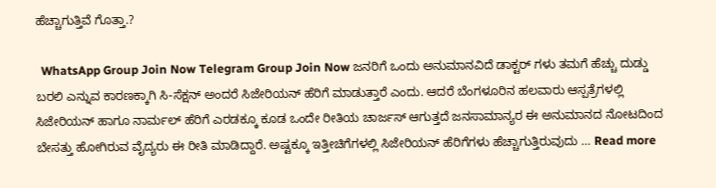ಹೆಚ್ಚಾಗುತ್ತಿವೆ ಗೊತ್ತಾ.?

  WhatsApp Group Join Now Telegram Group Join Now ಜನರಿಗೆ ಒಂದು ಅನುಮಾನವಿದೆ ಡಾಕ್ಟರ್ ಗಳು ತಮಗೆ ಹೆಚ್ಚು ದುಡ್ಡು ಬರಲಿ ಎನ್ನುವ ಕಾರಣಕ್ಕಾಗಿ ಸಿ-ಸೆಕ್ಷನ್ ಅಂದರೆ ಸಿಜೇರಿಯನ್ ಹೆರಿಗೆ ಮಾಡುತ್ತಾರೆ ಎಂದು. ಆದರೆ ಬೆಂಗಳೂರಿನ ಹಲವಾರು ಆಸ್ಪತ್ರೆಗಳಲ್ಲಿ ಸಿಜೇರಿಯನ್ ಹಾಗೂ ನಾರ್ಮಲ್ ಹೆರಿಗೆ ಎರಡಕ್ಕೂ ಕೂಡ ಒಂದೇ ರೀತಿಯ ಚಾರ್ಜಸ್ ಆಗುತ್ತದೆ ಜನಸಾಮಾನ್ಯರ ಈ ಅನುಮಾನದ ನೋಟದಿಂದ ಬೇಸತ್ತು ಹೋಗಿರುವ ವೈದ್ಯರು ಈ ರೀತಿ ಮಾಡಿದ್ದಾರೆ. ಅಷ್ಟಕ್ಕೂ ಇತ್ತೀಚಿಗೆಗಳಲ್ಲಿ ಸಿಜೇರಿಯನ್ ಹೆರಿಗೆಗಳು ಹೆಚ್ಚಾಗುತ್ತಿರುವುದು … Read more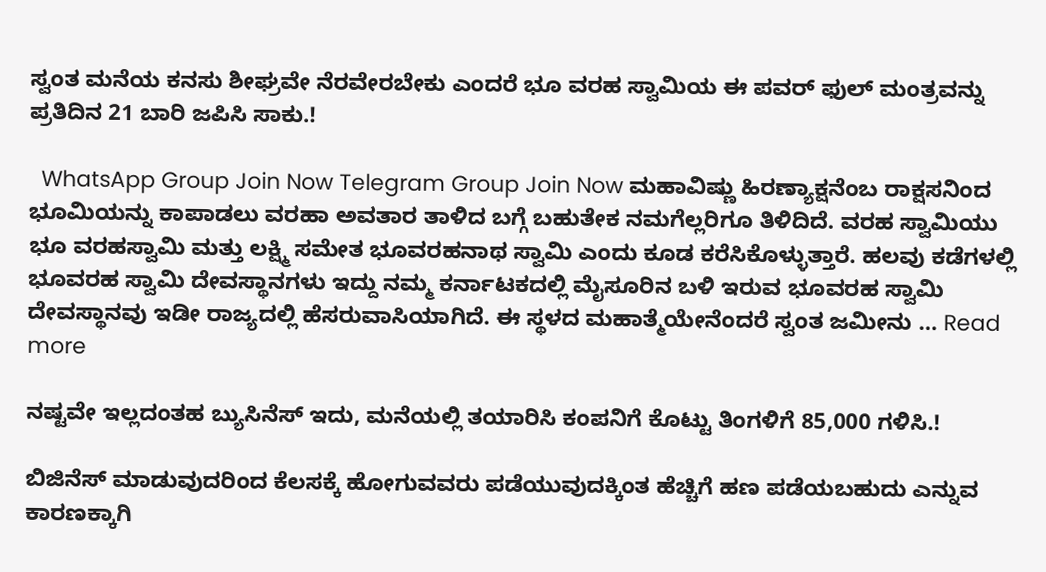ಸ್ವಂತ ಮನೆಯ ಕನಸು ಶೀಘ್ರವೇ ನೆರವೇರಬೇಕು ಎಂದರೆ ಭೂ ವರಹ ಸ್ವಾಮಿಯ ಈ ಪವರ್ ಫುಲ್ ಮಂತ್ರವನ್ನು ಪ್ರತಿದಿನ 21 ಬಾರಿ ಜಪಿಸಿ ಸಾಕು.!

  WhatsApp Group Join Now Telegram Group Join Now ಮಹಾವಿಷ್ಣು ಹಿರಣ್ಯಾಕ್ಷನೆಂಬ ರಾಕ್ಷಸನಿಂದ ಭೂಮಿಯನ್ನು ಕಾಪಾಡಲು ವರಹಾ ಅವತಾರ ತಾಳಿದ ಬಗ್ಗೆ ಬಹುತೇಕ ನಮಗೆಲ್ಲರಿಗೂ ತಿಳಿದಿದೆ. ವರಹ ಸ್ವಾಮಿಯು ಭೂ ವರಹಸ್ವಾಮಿ ಮತ್ತು ಲಕ್ಷ್ಮಿ ಸಮೇತ ಭೂವರಹನಾಥ ಸ್ವಾಮಿ ಎಂದು ಕೂಡ ಕರೆಸಿಕೊಳ್ಳುತ್ತಾರೆ. ಹಲವು ಕಡೆಗಳಲ್ಲಿ ಭೂವರಹ ಸ್ವಾಮಿ ದೇವಸ್ಥಾನಗಳು ಇದ್ದು ನಮ್ಮ ಕರ್ನಾಟಕದಲ್ಲಿ ಮೈಸೂರಿನ ಬಳಿ ಇರುವ ಭೂವರಹ ಸ್ವಾಮಿ ದೇವಸ್ಥಾನವು ಇಡೀ ರಾಜ್ಯದಲ್ಲಿ ಹೆಸರುವಾಸಿಯಾಗಿದೆ. ಈ ಸ್ಥಳದ ಮಹಾತ್ಮೆಯೇನೆಂದರೆ ಸ್ವಂತ ಜಮೀನು … Read more

ನಷ್ಟವೇ ಇಲ್ಲದಂತಹ ಬ್ಯುಸಿನೆಸ್ ಇದು, ಮನೆಯಲ್ಲಿ ತಯಾರಿಸಿ ಕಂಪನಿಗೆ ಕೊಟ್ಟು ತಿಂಗಳಿಗೆ 85,000 ಗಳಿಸಿ.!

ಬಿಜಿನೆಸ್ ಮಾಡುವುದರಿಂದ ಕೆಲಸಕ್ಕೆ ಹೋಗುವವರು ಪಡೆಯುವುದಕ್ಕಿಂತ ಹೆಚ್ಚಿಗೆ ಹಣ ಪಡೆಯಬಹುದು ಎನ್ನುವ ಕಾರಣಕ್ಕಾಗಿ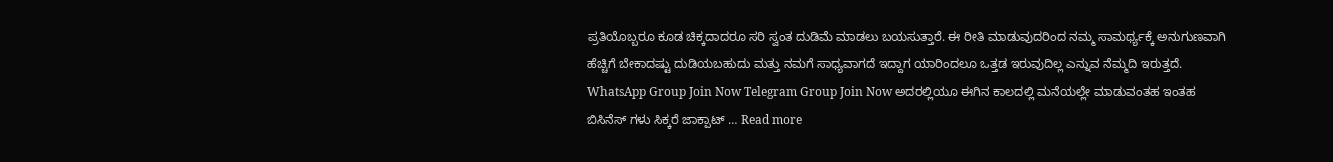ಪ್ರತಿಯೊಬ್ಬರೂ ಕೂಡ ಚಿಕ್ಕದಾದರೂ ಸರಿ ಸ್ವಂತ ದುಡಿಮೆ ಮಾಡಲು ಬಯಸುತ್ತಾರೆ. ಈ ರೀತಿ ಮಾಡುವುದರಿಂದ ನಮ್ಮ ಸಾಮರ್ಥ್ಯಕ್ಕೆ ಅನುಗುಣವಾಗಿ ಹೆಚ್ಚಿಗೆ ಬೇಕಾದಷ್ಟು ದುಡಿಯಬಹುದು ಮತ್ತು ನಮಗೆ ಸಾಧ್ಯವಾಗದೆ ಇದ್ದಾಗ ಯಾರಿಂದಲೂ ಒತ್ತಡ ಇರುವುದಿಲ್ಲ ಎನ್ನುವ ನೆಮ್ಮದಿ ಇರುತ್ತದೆ. WhatsApp Group Join Now Telegram Group Join Now ಅದರಲ್ಲಿಯೂ ಈಗಿನ ಕಾಲದಲ್ಲಿ ಮನೆಯಲ್ಲೇ ಮಾಡುವಂತಹ ಇಂತಹ ಬಿಸಿನೆಸ್ ಗಳು ಸಿಕ್ಕರೆ ಜಾಕ್ಪಾಟ್ … Read more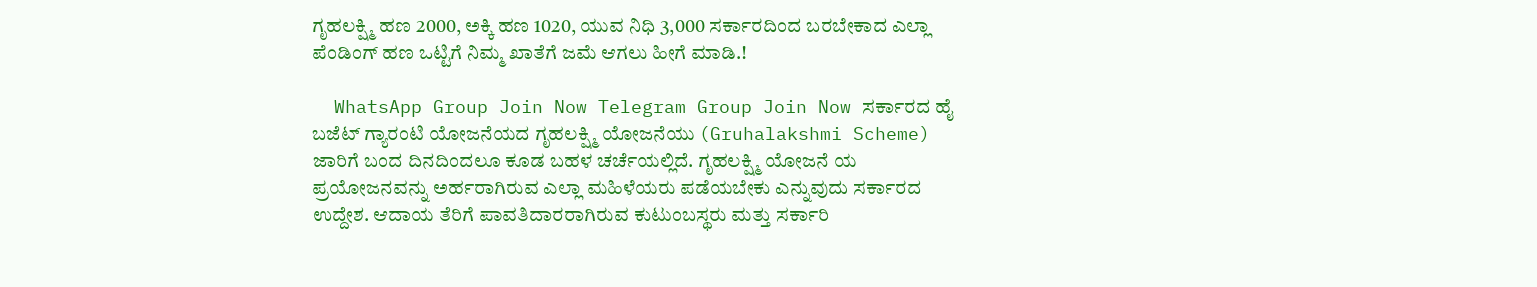ಗೃಹಲಕ್ಷ್ಮಿ ಹಣ 2000, ಅಕ್ಕಿ ಹಣ 1020, ಯುವ ನಿಧಿ 3,000 ಸರ್ಕಾರದಿಂದ ಬರಬೇಕಾದ ಎಲ್ಲಾ ಪೆಂಡಿಂಗ್ ಹಣ ಒಟ್ಟಿಗೆ ನಿಮ್ಮ ಖಾತೆಗೆ ಜಮೆ ಆಗಲು ಹೀಗೆ ಮಾಡಿ.!

  WhatsApp Group Join Now Telegram Group Join Now ಸರ್ಕಾರದ ಹೈ ಬಜೆಟ್ ಗ್ಯಾರಂಟಿ ಯೋಜನೆಯದ ಗೃಹಲಕ್ಷ್ಮಿ ಯೋಜನೆಯು (Gruhalakshmi Scheme) ಜಾರಿಗೆ ಬಂದ ದಿನದಿಂದಲೂ ಕೂಡ ಬಹಳ ಚರ್ಚೆಯಲ್ಲಿದೆ. ಗೃಹಲಕ್ಷ್ಮಿ ಯೋಜನೆ ಯ ಪ್ರಯೋಜನವನ್ನು ಅರ್ಹರಾಗಿರುವ ಎಲ್ಲಾ ಮಹಿಳೆಯರು ಪಡೆಯಬೇಕು ಎನ್ನುವುದು ಸರ್ಕಾರದ ಉದ್ದೇಶ. ಆದಾಯ ತೆರಿಗೆ ಪಾವತಿದಾರರಾಗಿರುವ ಕುಟುಂಬಸ್ಥರು ಮತ್ತು ಸರ್ಕಾರಿ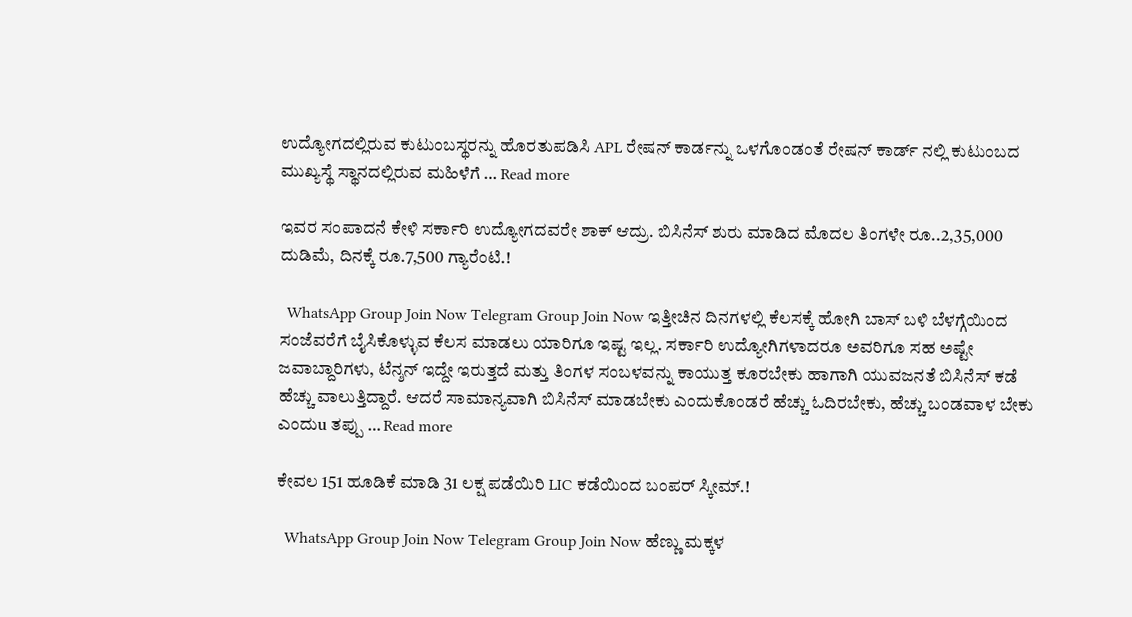ಉದ್ಯೋಗದಲ್ಲಿರುವ ಕುಟುಂಬಸ್ಥರನ್ನು ಹೊರತುಪಡಿಸಿ APL ರೇಷನ್ ಕಾರ್ಡನ್ನು ಒಳಗೊಂಡಂತೆ ರೇಷನ್ ಕಾರ್ಡ್ ನಲ್ಲಿ ಕುಟುಂಬದ ಮುಖ್ಯಸ್ಥೆ ಸ್ಥಾನದಲ್ಲಿರುವ ಮಹಿಳೆಗೆ … Read more

ಇವರ ಸಂಪಾದನೆ ಕೇಳಿ ಸರ್ಕಾರಿ ಉದ್ಯೋಗದವರೇ ಶಾಕ್ ಆದ್ರು. ಬಿಸಿನೆಸ್ ಶುರು ಮಾಡಿದ ಮೊದಲ ತಿಂಗಳೇ ರೂ..2,35,000 ದುಡಿಮೆ, ದಿನಕ್ಕೆ ರೂ.7,500 ಗ್ಯಾರೆಂಟಿ.!

  WhatsApp Group Join Now Telegram Group Join Now ಇತ್ತೀಚಿನ ದಿನಗಳಲ್ಲಿ ಕೆಲಸಕ್ಕೆ ಹೋಗಿ ಬಾಸ್ ಬಳಿ ಬೆಳಗ್ಗೆಯಿಂದ ಸಂಜೆವರೆಗೆ ಬೈಸಿಕೊಳ್ಳುವ ಕೆಲಸ ಮಾಡಲು ಯಾರಿಗೂ ಇಷ್ಟ ಇಲ್ಲ. ಸರ್ಕಾರಿ ಉದ್ಯೋಗಿಗಳಾದರೂ ಅವರಿಗೂ ಸಹ ಅಷ್ಟೇ ಜವಾಬ್ದಾರಿಗಳು, ಟೆನ್ಶನ್ ಇದ್ದೇ ಇರುತ್ತದೆ ಮತ್ತು ತಿಂಗಳ ಸಂಬಳವನ್ನು ಕಾಯುತ್ತ ಕೂರಬೇಕು ಹಾಗಾಗಿ ಯುವಜನತೆ ಬಿಸಿನೆಸ್ ಕಡೆ ಹೆಚ್ಚು ವಾಲುತ್ತಿದ್ದಾರೆ. ಆದರೆ ಸಾಮಾನ್ಯವಾಗಿ ಬಿಸಿನೆಸ್ ಮಾಡಬೇಕು ಎಂದುಕೊಂಡರೆ ಹೆಚ್ಚು ಓದಿರಬೇಕು, ಹೆಚ್ಚು ಬಂಡವಾಳ ಬೇಕು ಎಂದುu ತಪ್ಪು … Read more

ಕೇವಲ 151 ಹೂಡಿಕೆ ಮಾಡಿ 31 ಲಕ್ಷ ಪಡೆಯಿರಿ LIC ಕಡೆಯಿಂದ ಬಂಪರ್ ಸ್ಕೀಮ್.!

  WhatsApp Group Join Now Telegram Group Join Now ಹೆಣ್ಣು ಮಕ್ಕಳ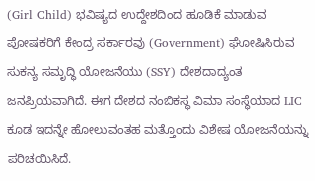(Girl Child) ಭವಿಷ್ಯದ ಉದ್ದೇಶದಿಂದ ಹೂಡಿಕೆ ಮಾಡುವ ಪೋಷಕರಿಗೆ ಕೇಂದ್ರ ಸರ್ಕಾರವು (Government) ಘೋಷಿಸಿರುವ ಸುಕನ್ಯ ಸಮೃದ್ಧಿ ಯೋಜನೆಯು (SSY) ದೇಶದಾದ್ಯಂತ ಜನಪ್ರಿಯವಾಗಿದೆ. ಈಗ ದೇಶದ ನಂಬಿಕಸ್ಥ ವಿಮಾ ಸಂಸ್ಥೆಯಾದ LIC ಕೂಡ ಇದನ್ನೇ ಹೋಲುವಂತಹ ಮತ್ತೊಂದು ವಿಶೇಷ ಯೋಜನೆಯನ್ನು ಪರಿಚಯಿಸಿದೆ.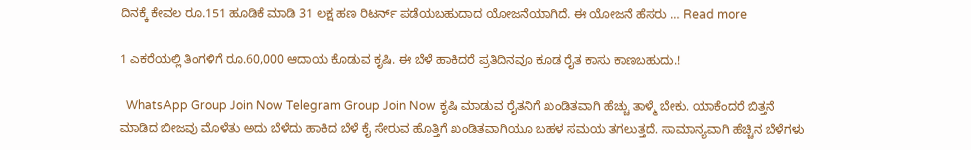ದಿನಕ್ಕೆ ಕೇವಲ ರೂ.151 ಹೂಡಿಕೆ ಮಾಡಿ 31 ಲಕ್ಷ ಹಣ ರಿಟರ್ನ್ ಪಡೆಯಬಹುದಾದ ಯೋಜನೆಯಾಗಿದೆ. ಈ ಯೋಜನೆ ಹೆಸರು … Read more

1 ಎಕರೆಯಲ್ಲಿ ತಿಂಗಳಿಗೆ ರೂ.60,000 ಆದಾಯ ಕೊಡುವ ಕೃಷಿ. ಈ ಬೆಳೆ ಹಾಕಿದರೆ ಪ್ರತಿದಿನವೂ ಕೂಡ ರೈತ ಕಾಸು ಕಾಣಬಹುದು.!

  WhatsApp Group Join Now Telegram Group Join Now ಕೃಷಿ ಮಾಡುವ ರೈತನಿಗೆ ಖಂಡಿತವಾಗಿ ಹೆಚ್ಚು ತಾಳ್ಮೆ ಬೇಕು. ಯಾಕೆಂದರೆ ಬಿತ್ತನೆ ಮಾಡಿದ ಬೀಜವು ಮೊಳೆತು ಅದು ಬೆಳೆದು ಹಾಕಿದ ಬೆಳೆ ಕೈ ಸೇರುವ ಹೊತ್ತಿಗೆ ಖಂಡಿತವಾಗಿಯೂ ಬಹಳ ಸಮಯ ತಗಲುತ್ತದೆ. ಸಾಮಾನ್ಯವಾಗಿ ಹೆಚ್ಚಿನ ಬೆಳೆಗಳು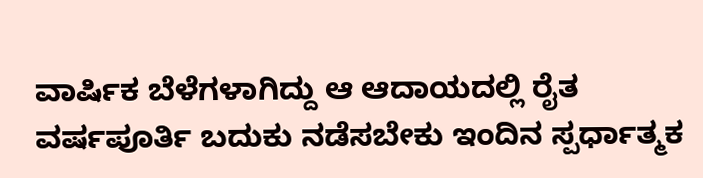ವಾರ್ಷಿಕ ಬೆಳೆಗಳಾಗಿದ್ದು ಆ ಆದಾಯದಲ್ಲಿ ರೈತ ವರ್ಷಪೂರ್ತಿ ಬದುಕು ನಡೆಸಬೇಕು ಇಂದಿನ ಸ್ಪರ್ಧಾತ್ಮಕ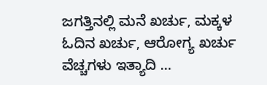ಜಗತ್ತಿನಲ್ಲಿ ಮನೆ ಖರ್ಚು, ಮಕ್ಕಳ ಓದಿನ ಖರ್ಚು, ಆರೋಗ್ಯ ಖರ್ಚು ವೆಚ್ಚಗಳು ಇತ್ಯಾದಿ …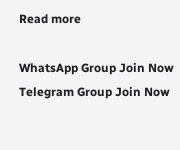Read more

WhatsApp Group Join Now
Telegram Group Join Now